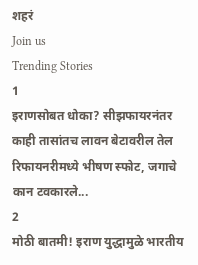शहरं
Join us
Trending Stories
1
इराणसोबत धोका? सीझफायरनंतर काही तासांतच लावन बेटावरील तेल रिफायनरीमध्ये भीषण स्फोट, जगाचे कान टवकारले...
2
मोठी बातमी! इराण युद्धामुळे भारतीय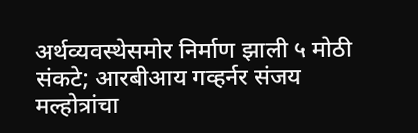अर्थव्यवस्थेसमोर निर्माण झाली ५ मोठी संकटे; आरबीआय गव्हर्नर संजय मल्होत्रांचा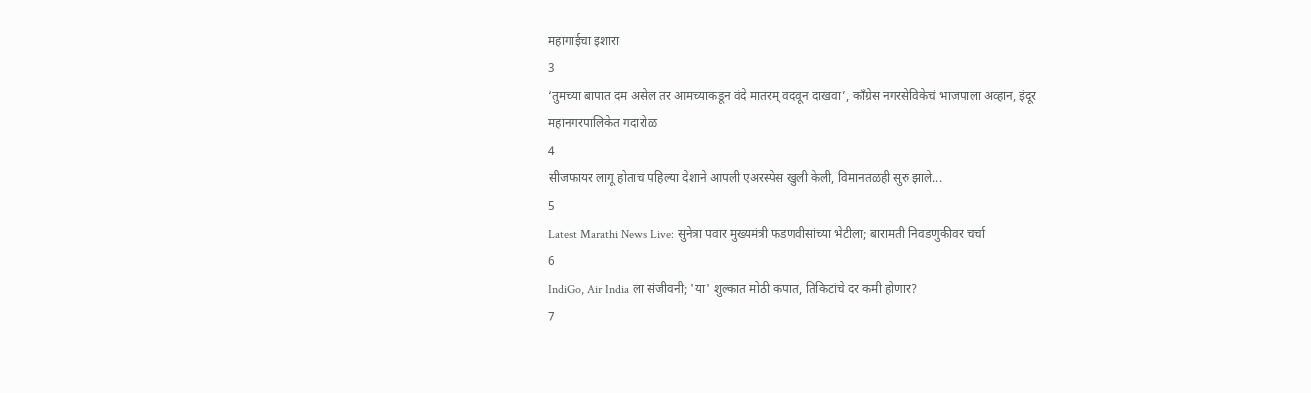महागाईचा इशारा
3
‘तुमच्या बापात दम असेल तर आमच्याकडून वंदे मातरम् वदवून दाखवा’, काँग्रेस नगरसेविकेचं भाजपाला अव्हान, इंदूर महानगरपालिकेत गदारोळ
4
सीजफायर लागू होताच पहिल्या देशाने आपली एअरस्पेस खुली केली, विमानतळही सुरु झाले...
5
Latest Marathi News Live: सुनेत्रा पवार मुख्यमंत्री फडणवीसांच्या भेटीला; बारामती निवडणुकीवर चर्चा
6
IndiGo, Air India ला संजीवनी; 'या' शुल्कात मोठी कपात, तिकिटांचे दर कमी होणार?
7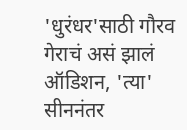'धुरंधर'साठी गौरव गेराचं असं झालं ऑडिशन, 'त्या' सीननंतर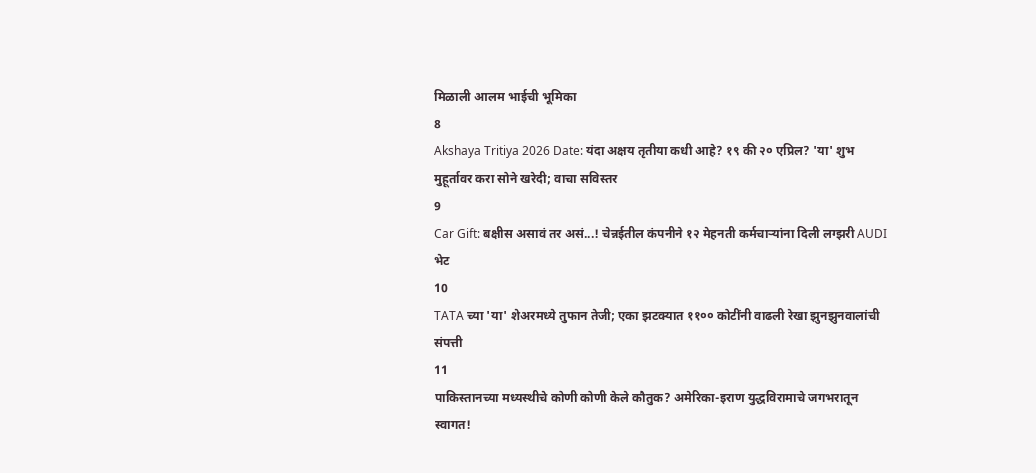मिळाली आलम भाईची भूमिका
8
Akshaya Tritiya 2026 Date: यंदा अक्षय तृतीया कधी आहे? १९ की २० एप्रिल? 'या' शुभ मुहूर्तावर करा सोने खरेदी; वाचा सविस्तर
9
Car Gift: बक्षीस असावं तर असं...! चेन्नईतील कंपनीने १२ मेहनती कर्मचाऱ्यांना दिली लग्झरी AUDI भेट
10
TATA च्या 'या' शेअरमध्ये तुफान तेजी; एका झटक्यात ११०० कोटींनी वाढली रेखा झुनझुनवालांची संपत्ती
11
पाकिस्तानच्या मध्यस्थीचे कोणी कोणी केले कौतुक? अमेरिका-इराण युद्धविरामाचे जगभरातून स्वागत!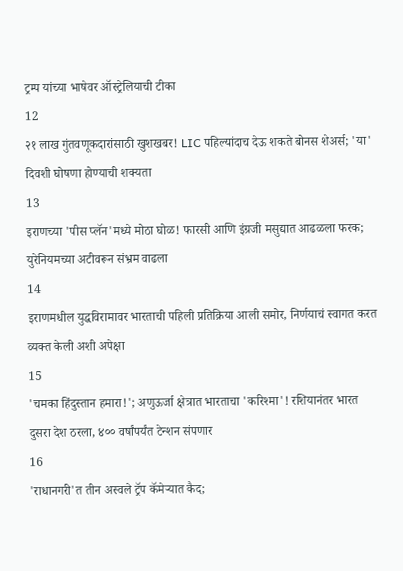ट्रम्प यांच्या भाषेवर ऑस्ट्रेलियाची टीका
12
२१ लाख गुंतवणूकदारांसाठी खुशखबर! LIC पहिल्यांदाच देऊ शकते बोनस शेअर्स; 'या' दिवशी घोषणा होण्याची शक्यता
13
इराणच्या 'पीस प्लॅन'मध्ये मोठा घोळ! फारसी आणि इंग्रजी मसुद्यात आढळला फरक; युरेनियमच्या अटीवरून संभ्रम वाढला
14
इराणमधील युद्धविरामावर भारताची पहिली प्रतिक्रिया आली समोर, निर्णयाचं स्वागत करत व्यक्त केली अशी अपेक्षा
15
'चमका हिंदुस्तान हमारा!'; अणुऊर्जा क्षेत्रात भारताचा 'करिश्मा'! रशियानंतर भारत दुसरा देश ठरला, ४०० वर्षांपर्यंत टेन्शन संपणार
16
'राधानगरी'त तीन अस्वले ट्रॅप कॅमेऱ्यात कैद;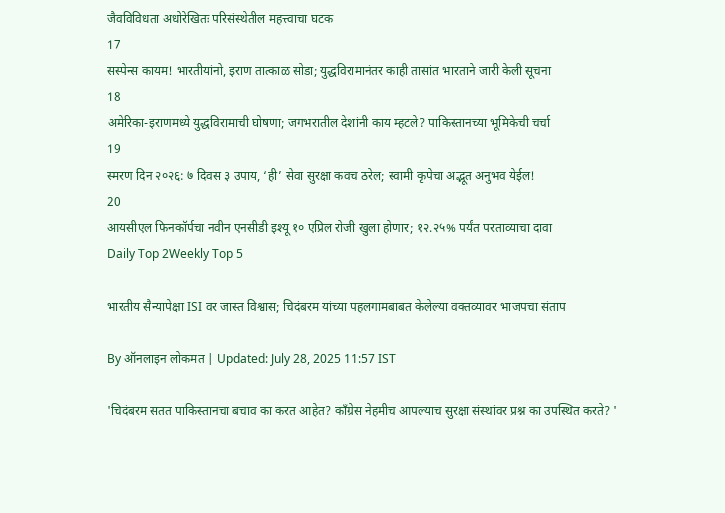जैवविविधता अधोरेखितः परिसंस्थेतील महत्त्वाचा घटक
17
सस्पेन्स कायम! भारतीयांनो, इराण तात्काळ सोडा; युद्धविरामानंतर काही तासांत भारताने जारी केली सूचना
18
अमेरिका-इराणमध्ये युद्धविरामाची घोषणा; जगभरातील देशांनी काय म्हटले? पाकिस्तानच्या भूमिकेची चर्चा
19
स्मरण दिन २०२६: ७ दिवस ३ उपाय, ‘ही’ सेवा सुरक्षा कवच ठरेल; स्वामी कृपेचा अद्भूत अनुभव येईल!
20
आयसीएल फिनकॉर्पचा नवीन एनसीडी इश्यू १० एप्रिल रोजी खुला होणार; १२.२५% पर्यंत परताव्याचा दावा
Daily Top 2Weekly Top 5

भारतीय सैन्यापेक्षा ISI वर जास्त विश्वास; चिदंबरम यांच्या पहलगामबाबत केलेल्या वक्तव्यावर भाजपचा संताप

By ऑनलाइन लोकमत | Updated: July 28, 2025 11:57 IST

'चिदंबरम सतत पाकिस्तानचा बचाव का करत आहेत? काँग्रेस नेहमीच आपल्याच सुरक्षा संस्थांवर प्रश्न का उपस्थित करते? '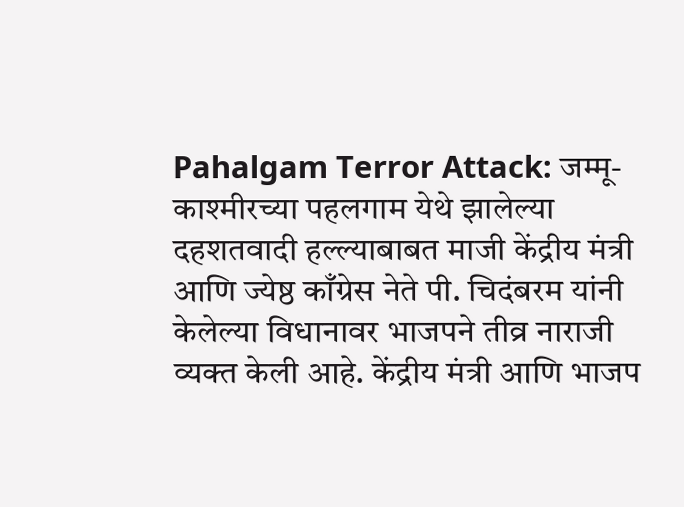Pahalgam Terror Attack: जम्मू-काश्मीरच्या पहलगाम येथे झालेल्या दहशतवादी हल्ल्याबाबत माजी केंद्रीय मंत्री आणि ज्येष्ठ काँग्रेस नेते पी. चिदंबरम यांनी केलेल्या विधानावर भाजपने तीव्र नाराजी व्यक्त केली आहे. केंद्रीय मंत्री आणि भाजप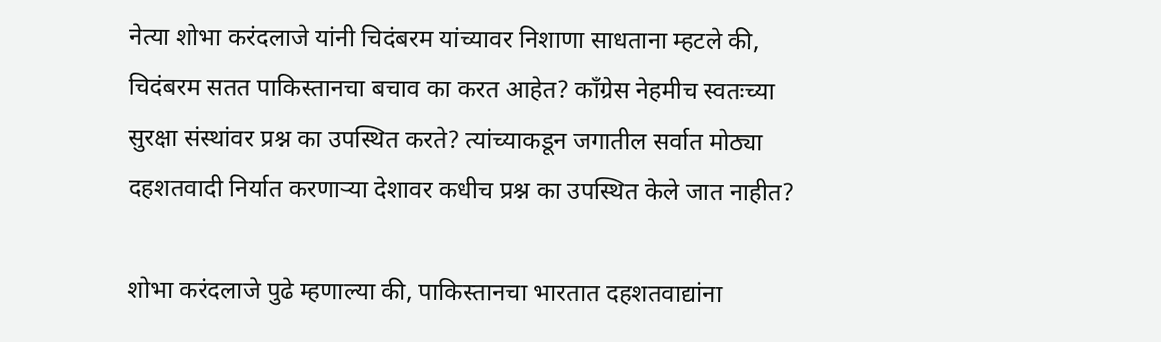नेत्या शोभा करंदलाजे यांनी चिदंबरम यांच्यावर निशाणा साधताना म्हटले की, चिदंबरम सतत पाकिस्तानचा बचाव का करत आहेत? काँग्रेस नेहमीच स्वतःच्या सुरक्षा संस्थांवर प्रश्न का उपस्थित करते? त्यांच्याकडून जगातील सर्वात मोठ्या दहशतवादी निर्यात करणाऱ्या देशावर कधीच प्रश्न का उपस्थित केले जात नाहीत?

शोभा करंदलाजे पुढे म्हणाल्या की, पाकिस्तानचा भारतात दहशतवाद्यांना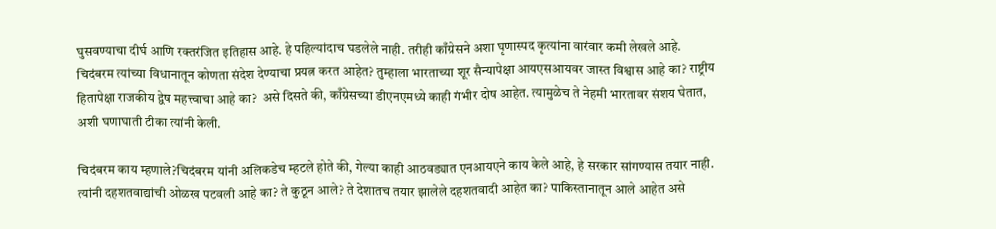घुसवण्याचा दीर्घ आणि रक्तरंजित इतिहास आहे. हे पहिल्यांदाच घडलेले नाही. तरीही काँग्रेसने अशा घृणास्पद कृत्यांना वारंवार कमी लेखले आहे. चिदंबरम त्यांच्या विधानातून कोणता संदेश देण्याचा प्रयत्न करत आहेत? तुम्हाला भारताच्या शूर सैन्यापेक्षा आयएसआयवर जास्त विश्वास आहे का? राष्ट्रीय हितापेक्षा राजकीय द्वेष महत्त्वाचा आहे का?  असे दिसते की, काँग्रेसच्या डीएनएमध्ये काही गंभीर दोष आहेत. त्यामुळेच ते नेहमी भारतावर संशय घेतात, अशी घणाघाती टीका त्यांनी केली.

चिदंबरम काय म्हणाले?चिदंबरम यांनी अलिकडेच म्हटले होते की, गेल्या काही आठवड्यात एनआयएने काय केले आहे, हे सरकार सांगण्यास तयार नाही. त्यांनी दहशतवाद्यांची ओळख पटवली आहे का? ते कुठून आले? ते देशातच तयार झालेले दहशतवादी आहेत का? पाकिस्तानातून आले आहेत असे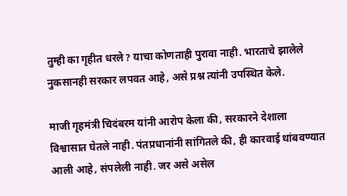तुम्ही का गृहीत धरले? याचा कोणताही पुरावा नाही. भारताचे झालेले नुकसानही सरकार लपवत आहे, असे प्रश्न त्यांनी उपस्थित केले.

माजी गृहमंत्री चिदंबरम यांनी आरोप केला की, सरकारने देशाला विश्वासात घेतले नाही. पंतप्रधानांनी सांगितले की, ही कारवाई थांबवण्यात आली आहे, संपलेली नाही. जर असे असेल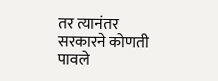तर त्यानंतर सरकारने कोणती पावले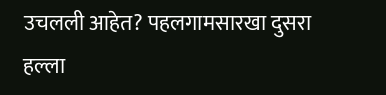उचलली आहेत? पहलगामसारखा दुसरा हल्ला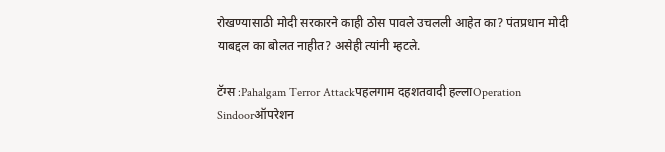रोखण्यासाठी मोदी सरकारने काही ठोस पावले उचलली आहेत का? पंतप्रधान मोदी याबद्दल का बोलत नाहीत? असेही त्यांनी म्हटले.

टॅग्स :Pahalgam Terror Attackपहलगाम दहशतवादी हल्लाOperation Sindoorऑपरेशन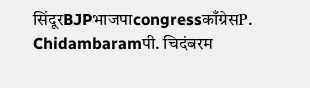सिंदूरBJPभाजपाcongressकाँग्रेसP. Chidambaramपी. चिदंबरम